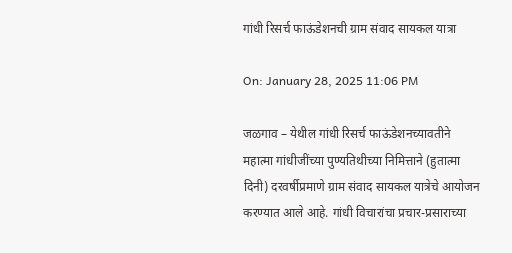गांधी रिसर्च फाऊंडेशनची ग्राम संवाद सायकल यात्रा

On: January 28, 2025 11:06 PM

जळगाव – येथील गांधी रिसर्च फाऊंडेशनच्यावतीने महात्मा गांधीजींच्या पुण्यतिथीच्या निमित्ताने (हुतात्मा दिनी) दरवर्षीप्रमाणे ग्राम संवाद सायकल यात्रेचे आयोजन करण्यात आले आहे. गांधी विचारांचा प्रचार-प्रसाराच्या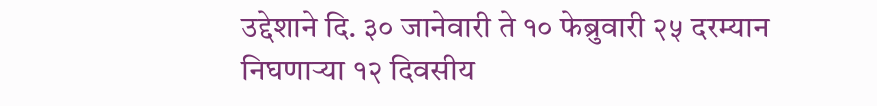उद्देशाने दि. ३० जानेवारी ते १० फेब्रुवारी २५ दरम्यान निघणाऱ्या १२ दिवसीय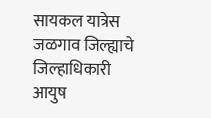सायकल यात्रेस जळगाव जिल्ह्याचे जिल्हाधिकारी आयुष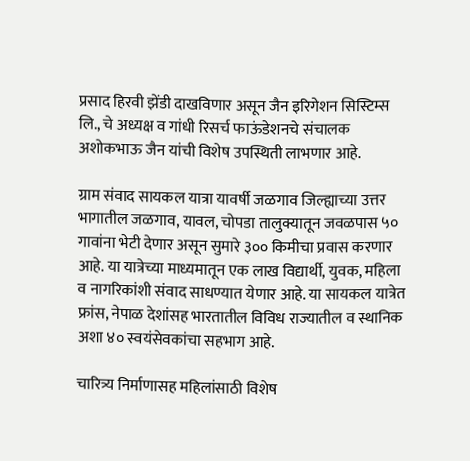प्रसाद हिरवी झेंडी दाखविणार असून जैन इरिगेशन सिस्टिम्स लि., चे अध्यक्ष व गांधी रिसर्च फाऊंडेशनचे संचालक अशोकभाऊ जैन यांची विशेष उपस्थिती लाभणार आहे.

ग्राम संवाद सायकल यात्रा यावर्षी जळगाव जिल्ह्याच्या उत्तर भागातील जळगाव, यावल, चोपडा तालुक्यातून जवळपास ५० गावांना भेटी देणार असून सुमारे ३०० किमीचा प्रवास करणार आहे. या यात्रेच्या माध्यमातून एक लाख विद्यार्थी, युवक, महिला व नागरिकांशी संवाद साधण्यात येणार आहे. या सायकल यात्रेत फ्रांस, नेपाळ देशांसह भारतातील विविध राज्यातील व स्थानिक अशा ४० स्वयंसेवकांचा सहभाग आहे.

चारित्र्य निर्माणासह महिलांसाठी विशेष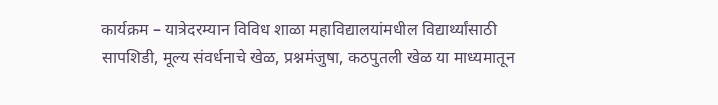कार्यक्रम – यात्रेदरम्यान विविध शाळा महाविद्यालयांमधील विद्यार्थ्यांसाठी सापशिडी, मूल्य संवर्धनाचे खेळ, प्रश्नमंजुषा, कठपुतली खेळ या माध्यमातून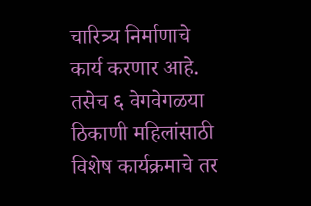चारित्र्य निर्माणाचे कार्य करणार आहे. तसेच ६ वेगवेगळया ठिकाणी महिलांसाठी विशेष कार्यक्रमाचे तर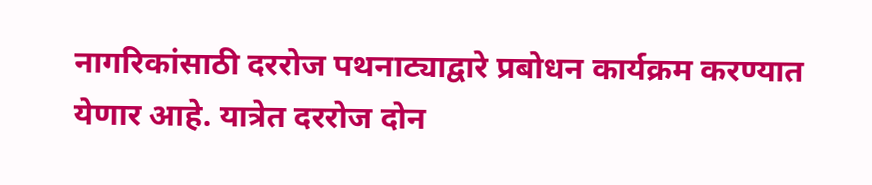नागरिकांसाठी दररोज पथनाट्याद्वारे प्रबोधन कार्यक्रम करण्यात येणार आहे. यात्रेत दररोज दोन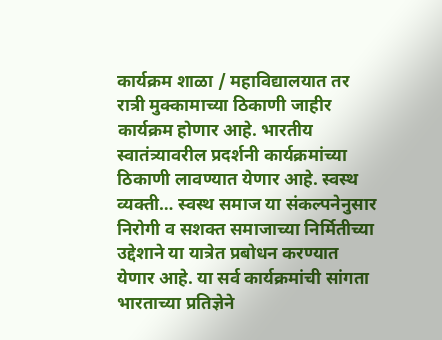कार्यक्रम शाळा / महाविद्यालयात तर रात्री मुक्कामाच्या ठिकाणी जाहीर कार्यक्रम होणार आहे. भारतीय स्वातंत्र्यावरील प्रदर्शनी कार्यक्रमांच्या ठिकाणी लावण्यात येणार आहे. स्वस्थ व्यक्ती… स्वस्थ समाज या संकल्पनेनुसार निरोगी व सशक्त समाजाच्या निर्मितीच्या उद्देशाने या यात्रेत प्रबोधन करण्यात येणार आहे. या सर्व कार्यक्रमांची सांगता भारताच्या प्रतिज्ञेने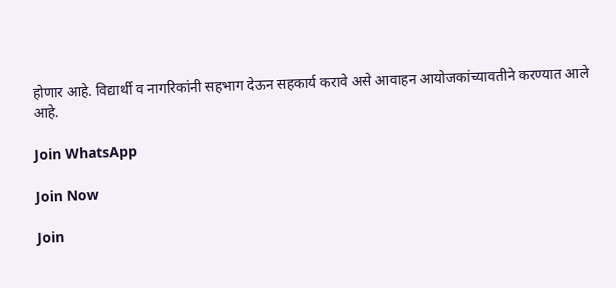होणार आहे. विद्यार्थी व नागरिकांनी सहभाग देऊन सहकार्य करावे असे आवाहन आयोजकांच्यावतीने करण्यात आले आहे.

Join WhatsApp

Join Now

Join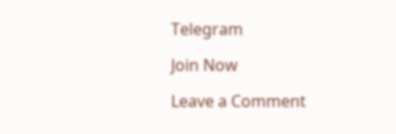Telegram

Join Now

Leave a Comment